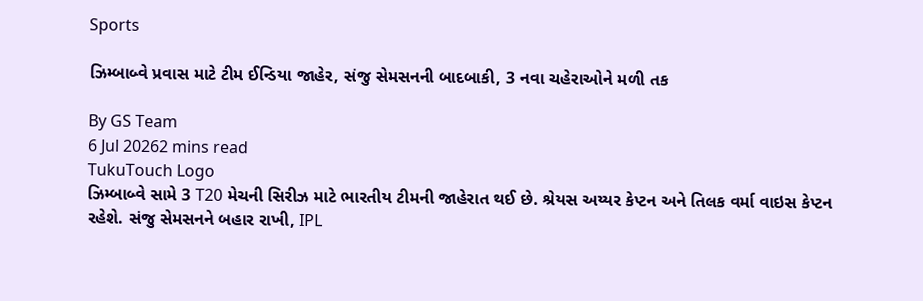Sports

ઝિમ્બાબ્વે પ્રવાસ માટે ટીમ ઈન્ડિયા જાહેર, સંજુ સેમસનની બાદબાકી, 3 નવા ચહેરાઓને મળી તક

By GS Team
6 Jul 20262 mins read
TukuTouch Logo
ઝિમ્બાબ્વે સામે 3 T20 મેચની સિરીઝ માટે ભારતીય ટીમની જાહેરાત થઈ છે. શ્રેયસ અય્યર કેપ્ટન અને તિલક વર્મા વાઇસ કેપ્ટન રહેશે. સંજુ સેમસનને બહાર રાખી, IPL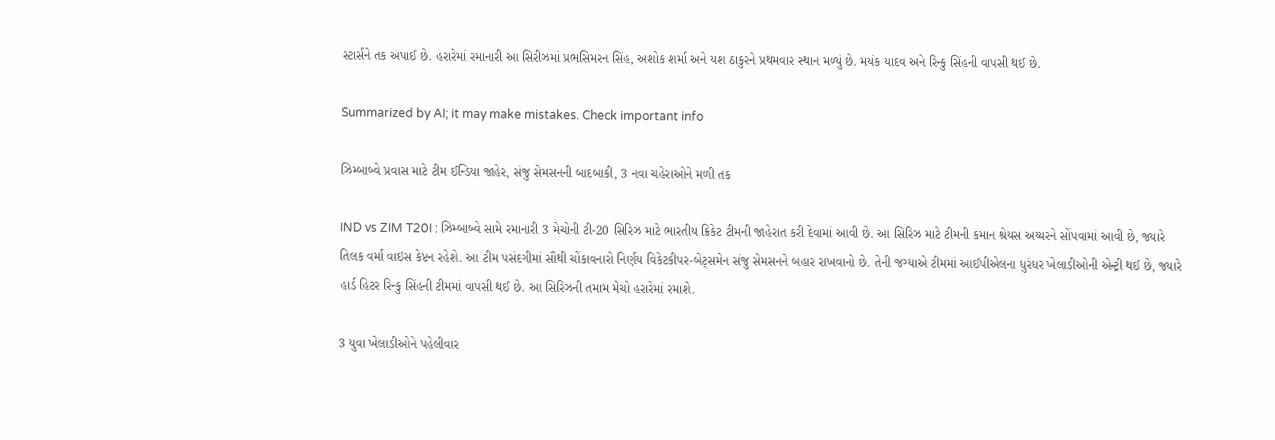સ્ટાર્સને તક અપાઈ છે. હરારેમાં રમાનારી આ સિરીઝમાં પ્રભસિમરન સિંહ, અશોક શર્મા અને યશ ઠાકુરને પ્રથમવાર સ્થાન મળ્યું છે. મયંક યાદવ અને રિન્કુ સિંહની વાપસી થઈ છે.

Summarized by AI; it may make mistakes. Check important info

ઝિમ્બાબ્વે પ્રવાસ માટે ટીમ ઈન્ડિયા જાહેર, સંજુ સેમસનની બાદબાકી, 3 નવા ચહેરાઓને મળી તક

IND vs ZIM T20I : ઝિમ્બાબ્વે સામે રમાનારી 3 મેચોની ટી-20 સિરિઝ માટે ભારતીય ક્રિકેટ ટીમની જાહેરાત કરી દેવામાં આવી છે. આ સિરિઝ માટે ટીમની કમાન શ્રેયસ અય્યરને સોંપવામાં આવી છે, જ્યારે તિલક વર્મા વાઇસ કેપ્ટન રહેશે. આ ટીમ પસંદગીમાં સૌથી ચોંકાવનારો નિર્ણય વિકેટકીપર-બેટ્સમેન સંજુ સેમસનને બહાર રાખવાનો છે. તેની જગ્યાએ ટીમમાં આઈપીએલના ધુરંધર ખેલાડીઓની એન્ટ્રી થઈ છે, જ્યારે હાર્ડ હિટર રિન્કુ સિંહની ટીમમાં વાપસી થઈ છે. આ સિરિઝની તમામ મેચો હરારેમાં રમાશે.

3 યુવા ખેલાડીઓને પહેલીવાર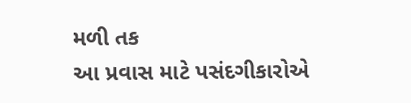મળી તક
આ પ્રવાસ માટે પસંદગીકારોએ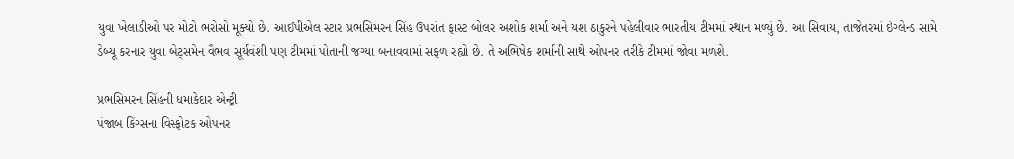યુવા ખેલાડીઓ પર મોટો ભરોસો મૂક્યો છે. આઈપીએલ સ્ટાર પ્રભસિમરન સિંહ ઉપરાંત ફાસ્ટ બોલર અશોક શર્મા અને યશ ઠાકુરને પહેલીવાર ભારતીય ટીમમાં સ્થાન મળ્યું છે. આ સિવાય, તાજેતરમાં ઇંગ્લેન્ડ સામે ડેબ્યૂ કરનાર યુવા બેટ્સમેન વૈભવ સૂર્યવંશી પણ ટીમમાં પોતાની જગ્યા બનાવવામાં સફળ રહ્યો છે. તે અભિષેક શર્માની સાથે ઓપનર તરીકે ટીમમાં જોવા મળશે.

પ્રભસિમરન સિંહની ધમાકેદાર એન્ટ્રી
પંજાબ કિંગ્સના વિસ્ફોટક ઓપનર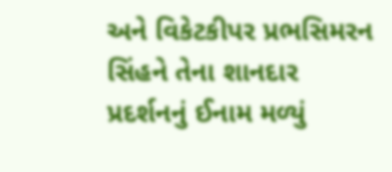અને વિકેટકીપર પ્રભસિમરન સિંહને તેના શાનદાર પ્રદર્શનનું ઈનામ મળ્યું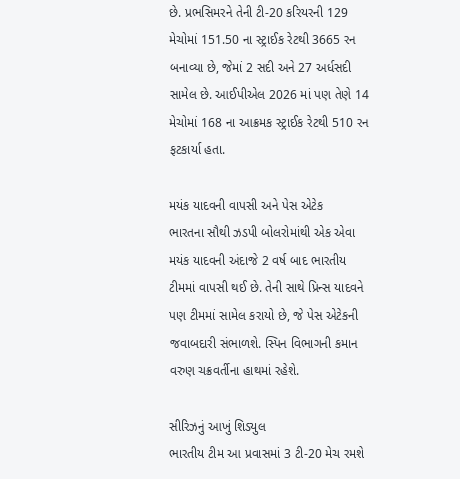છે. પ્રભસિમરને તેની ટી-20 કરિયરની 129 મેચોમાં 151.50 ના સ્ટ્રાઈક રેટથી 3665 રન બનાવ્યા છે, જેમાં 2 સદી અને 27 અર્ધસદી સામેલ છે. આઈપીએલ 2026 માં પણ તેણે 14 મેચોમાં 168 ના આક્રમક સ્ટ્રાઈક રેટથી 510 રન ફટકાર્યા હતા.

મયંક યાદવની વાપસી અને પેસ એટેક
ભારતના સૌથી ઝડપી બોલરોમાંથી એક એવા મયંક યાદવની અંદાજે 2 વર્ષ બાદ ભારતીય ટીમમાં વાપસી થઈ છે. તેની સાથે પ્રિન્સ યાદવને પણ ટીમમાં સામેલ કરાયો છે, જે પેસ એટેકની જવાબદારી સંભાળશે. સ્પિન વિભાગની કમાન વરુણ ચક્રવર્તીના હાથમાં રહેશે.

સીરિઝનું આખું શિડ્યુલ
ભારતીય ટીમ આ પ્રવાસમાં 3 ટી-20 મેચ રમશે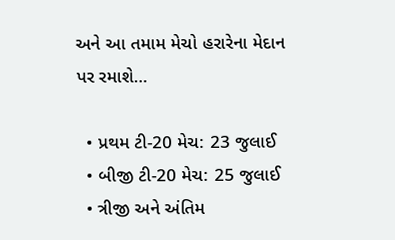અને આ તમામ મેચો હરારેના મેદાન પર રમાશે…

  • પ્રથમ ટી-20 મેચ: 23 જુલાઈ
  • બીજી ટી-20 મેચ: 25 જુલાઈ
  • ત્રીજી અને અંતિમ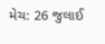મેચ: 26 જુલાઈ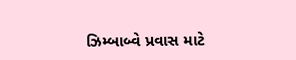ઝિમ્બાબ્વે પ્રવાસ માટે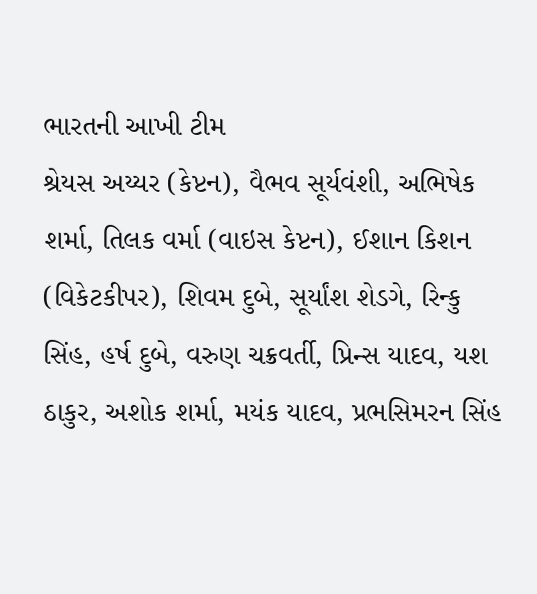ભારતની આખી ટીમ
શ્રેયસ અય્યર (કેપ્ટન), વૈભવ સૂર્યવંશી, અભિષેક શર્મા, તિલક વર્મા (વાઇસ કેપ્ટન), ઈશાન કિશન (વિકેટકીપર), શિવમ દુબે, સૂર્યાંશ શેડગે, રિન્કુ સિંહ, હર્ષ દુબે, વરુણ ચક્રવર્તી, પ્રિન્સ યાદવ, યશ ઠાકુર, અશોક શર્મા, મયંક યાદવ, પ્રભસિમરન સિંહ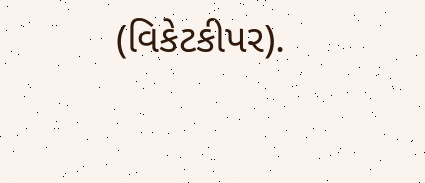(વિકેટકીપર).